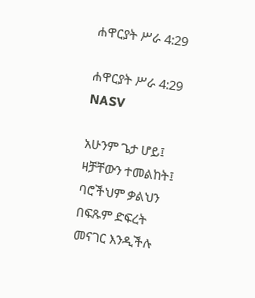ሐዋርያት ሥራ 4:29

ሐዋርያት ሥራ 4:29 NASV

አሁንም ጌታ ሆይ፤ ዛቻቸውን ተመልከት፤ ባሮችህም ቃልህን በፍጹም ድፍረት መናገር እንዲችሉ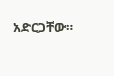አድርጋቸው።